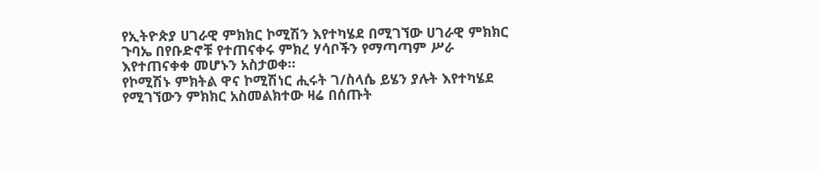የኢትዮጵያ ሀገራዊ ምክክር ኮሚሽን እየተካሄደ በሚገኘው ሀገራዊ ምክክር ጉባኤ በየቡድኖቹ የተጠናቀሩ ምክረ ሃሳቦችን የማጣጣም ሥራ እየተጠናቀቀ መሆኑን አስታወቀ፡፡
የኮሚሽኑ ምክትል ዋና ኮሚሽነር ሒሩት ገ/ስላሴ ይሄን ያሉት እየተካሄደ የሚገኘውን ምክክር አስመልክተው ዛሬ በሰጡት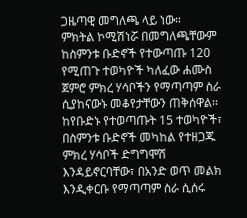ጋዜጣዊ መግለጫ ላይ ነው።
ምክትል ኮሚሽነሯ በመግለጫቸውም ከስምንቱ ቡድኖች የተውጣጡ 120 የሚጠጉ ተወካዮች ካለፈው ሐሙስ ጀምሮ ምክረ ሃሳቦችን የማጣጣም ስራ ሲያከናውኑ መቆየታቸውን ጠቅሰዋል፡፡
ከየቡድኑ የተወጣጡት 15 ተወካዮች፣ በስምንቱ ቡድኖች መካከል የተዘጋጁ ምክረ ሃሳቦች ድግግሞሽ እንዳይኖርባቸው፣ በአንድ ወጥ መልክ እንዲቀርቡ የማጣጣም ስራ ሲሰሩ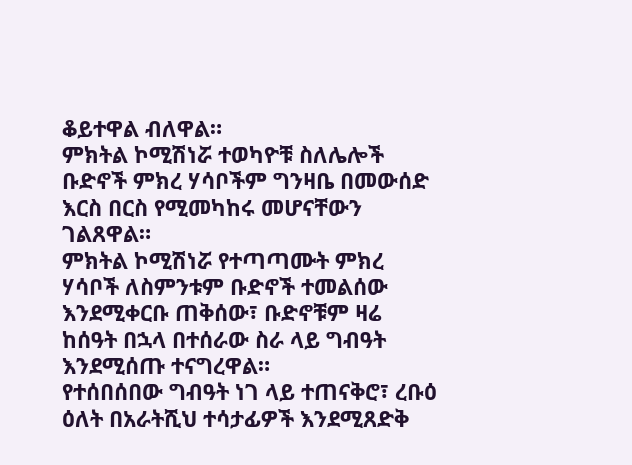ቆይተዋል ብለዋል።
ምክትል ኮሚሽነሯ ተወካዮቹ ስለሌሎች ቡድኖች ምክረ ሃሳቦችም ግንዛቤ በመውሰድ እርስ በርስ የሚመካከሩ መሆናቸውን ገልጸዋል።
ምክትል ኮሚሽነሯ የተጣጣሙት ምክረ ሃሳቦች ለስምንቱም ቡድኖች ተመልሰው እንደሚቀርቡ ጠቅሰው፣ ቡድኖቹም ዛሬ ከሰዓት በኋላ በተሰራው ስራ ላይ ግብዓት እንደሚሰጡ ተናግረዋል።
የተሰበሰበው ግብዓት ነገ ላይ ተጠናቅሮ፣ ረቡዕ ዕለት በአራትሺህ ተሳታፊዎች እንደሚጸድቅ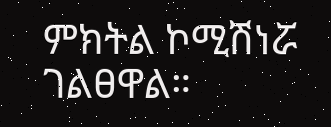ምክትል ኮሚሽነሯ ገልፀዋል።